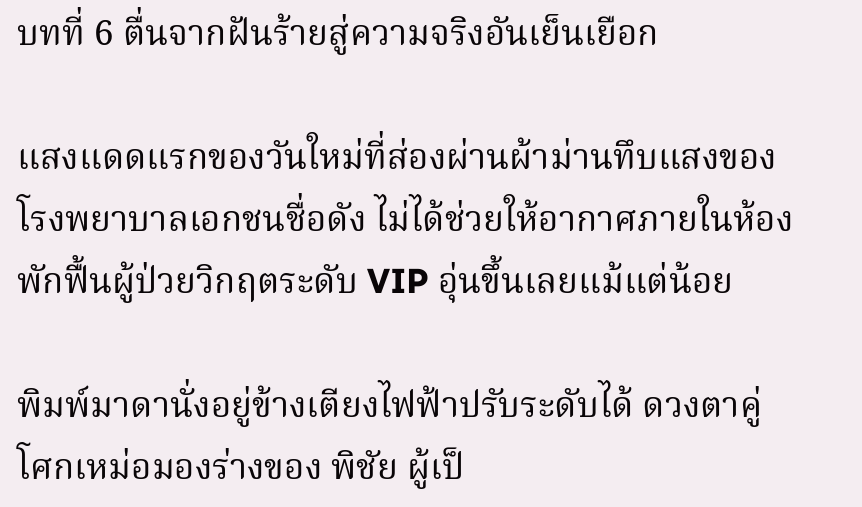บทที่ 6 ตื่นจากฝันร้ายสู่ความจริงอันเย็นเยือก

แสงแดดแรกของวันใหม่ที่ส่องผ่านผ้าม่านทึบแสงของโรงพยาบาลเอกชนชื่อดัง ไม่ได้ช่วยให้อากาศภายในห้องพักฟื้นผู้ป่วยวิกฤตระดับ VIP อุ่นขึ้นเลยแม้แต่น้อย

พิมพ์มาดานั่งอยู่ข้างเตียงไฟฟ้าปรับระดับได้ ดวงตาคู่โศกเหม่อมองร่างของ พิชัย ผู้เป็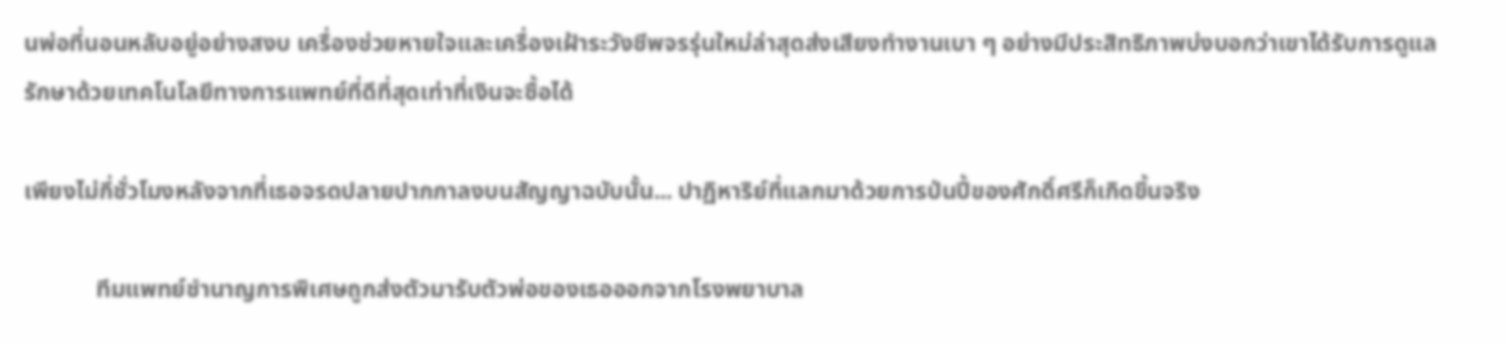นพ่อที่นอนหลับอยู่อย่างสงบ เครื่องช่วยหายใจและเครื่องเฝ้าระวังชีพจรรุ่นใหม่ล่าสุดส่งเสียงทำงานเบา ๆ อย่างมีประสิทธิภาพบ่งบอกว่าเขาได้รับการดูแลรักษาด้วยเทคโนโลยีทางการแพทย์ที่ดีที่สุดเท่าที่เงินจะซื้อได้

เพียงไม่กี่ชั่วโมงหลังจากที่เธอจรดปลายปากกาลงบนสัญญาฉบับนั้น... ปาฏิหาริย์ที่แลกมาด้วยการป่นปี้ของศักดิ์ศรีก็เกิดขึ้นจริง

            ทีมแพทย์ชำนาญการพิเศษถูกส่งตัวมารับตัวพ่อของเธอออกจากโรงพยาบาล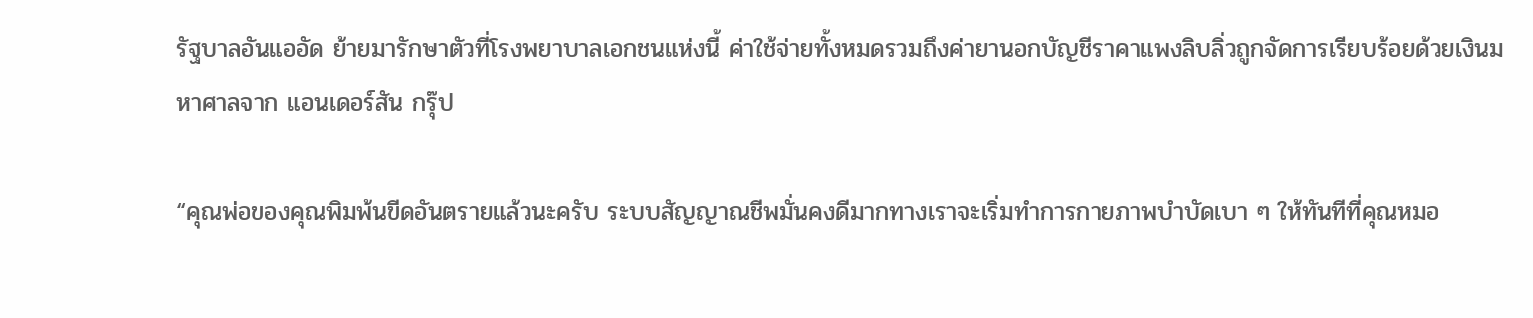รัฐบาลอันแออัด ย้ายมารักษาตัวที่โรงพยาบาลเอกชนแห่งนี้ ค่าใช้จ่ายทั้งหมดรวมถึงค่ายานอกบัญชีราคาแพงลิบลิ่วถูกจัดการเรียบร้อยด้วยเงินมหาศาลจาก แอนเดอร์สัน กรุ๊ป

“คุณพ่อของคุณพิมพ้นขีดอันตรายแล้วนะครับ ระบบสัญญาณชีพมั่นคงดีมากทางเราจะเริ่มทำการกายภาพบำบัดเบา ๆ ให้ทันทีที่คุณหมอ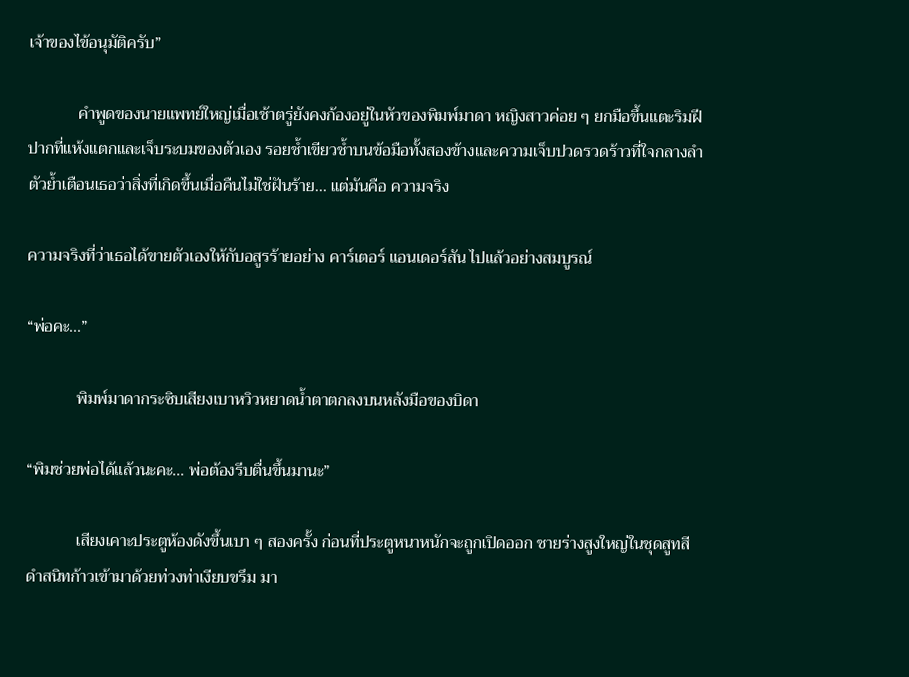เจ้าของไข้อนุมัติครับ”

            คำพูดของนายแพทย์ใหญ่เมื่อเช้าตรู่ยังคงก้องอยู่ในหัวของพิมพ์มาดา หญิงสาวค่อย ๆ ยกมือขึ้นแตะริมฝีปากที่แห้งแตกและเจ็บระบมของตัวเอง รอยช้ำเขียวช้ำบนข้อมือทั้งสองข้างและความเจ็บปวดรวดร้าวที่ใจกลางลำตัวย้ำเตือนเธอว่าสิ่งที่เกิดขึ้นเมื่อคืนไม่ใช่ฝันร้าย... แต่มันคือ ความจริง

ความจริงที่ว่าเธอได้ขายตัวเองให้กับอสูรร้ายอย่าง คาร์เตอร์ แอนเดอร์สัน ไปแล้วอย่างสมบูรณ์

“พ่อคะ...”

            พิมพ์มาดากระซิบเสียงเบาหวิวหยาดน้ำตาตกลงบนหลังมือของบิดา

“พิมช่วยพ่อได้แล้วนะคะ... พ่อต้องรีบตื่นขึ้นมานะ”

            เสียงเคาะประตูห้องดังขึ้นเบา ๆ สองครั้ง ก่อนที่ประตูหนาหนักจะถูกเปิดออก ชายร่างสูงใหญ่ในชุดสูทสีดำสนิทก้าวเข้ามาด้วยท่วงท่าเงียบขรึม มา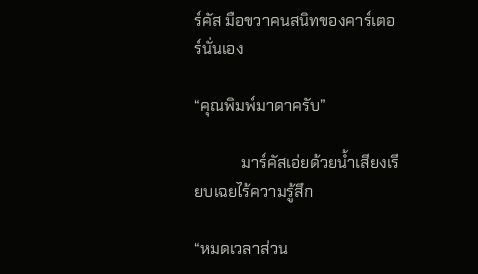ร์คัส มือขวาคนสนิทของคาร์เตอร์นั่นเอง

“คุณพิมพ์มาดาครับ”

            มาร์คัสเอ่ยด้วยน้ำเสียงเรียบเฉยไร้ความรู้สึก

“หมดเวลาส่วน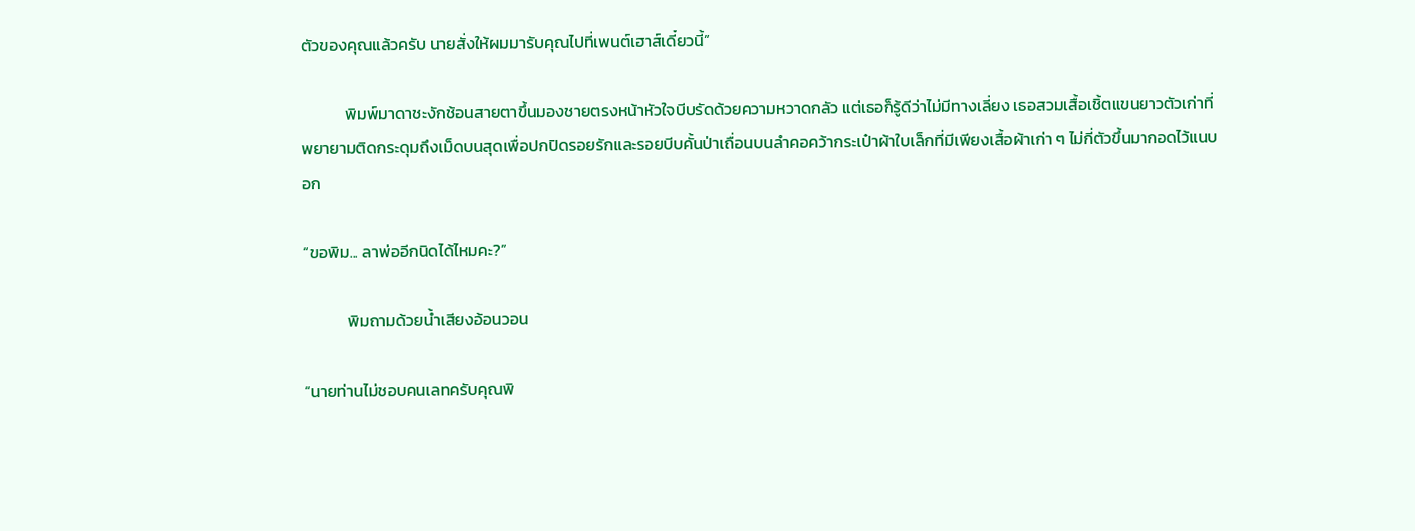ตัวของคุณแล้วครับ นายสั่งให้ผมมารับคุณไปที่เพนต์เฮาส์เดี๋ยวนี้”

            พิมพ์มาดาชะงักช้อนสายตาขึ้นมองชายตรงหน้าหัวใจบีบรัดด้วยความหวาดกลัว แต่เธอก็รู้ดีว่าไม่มีทางเลี่ยง เธอสวมเสื้อเชิ้ตแขนยาวตัวเก่าที่พยายามติดกระดุมถึงเม็ดบนสุดเพื่อปกปิดรอยรักและรอยบีบคั้นป่าเถื่อนบนลำคอคว้ากระเป๋าผ้าใบเล็กที่มีเพียงเสื้อผ้าเก่า ๆ ไม่กี่ตัวขึ้นมากอดไว้แนบอก

“ขอพิม... ลาพ่ออีกนิดได้ไหมคะ?”

            พิมถามด้วยน้ำเสียงอ้อนวอน

“นายท่านไม่ชอบคนเลทครับคุณพิ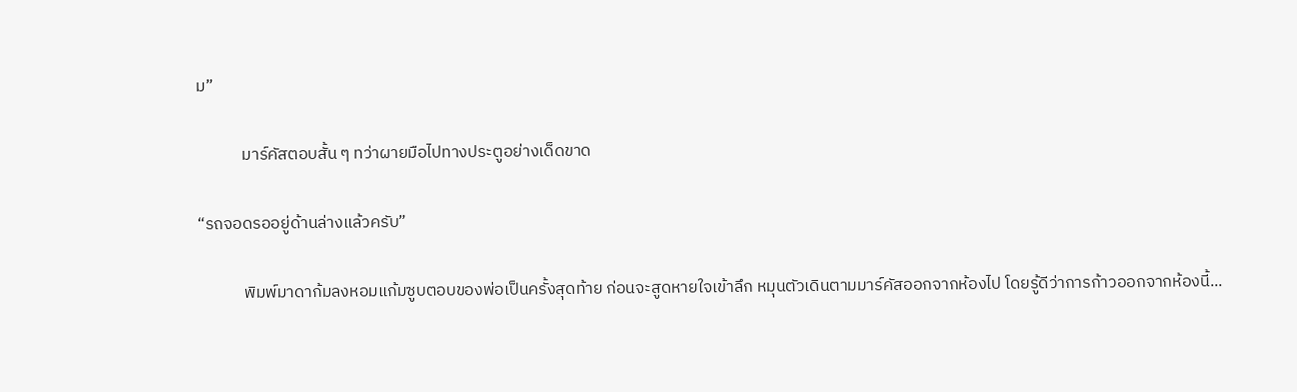ม”

            มาร์คัสตอบสั้น ๆ ทว่าผายมือไปทางประตูอย่างเด็ดขาด

“รถจอดรออยู่ด้านล่างแล้วครับ”

            พิมพ์มาดาก้มลงหอมแก้มซูบตอบของพ่อเป็นครั้งสุดท้าย ก่อนจะสูดหายใจเข้าลึก หมุนตัวเดินตามมาร์คัสออกจากห้องไป โดยรู้ดีว่าการก้าวออกจากห้องนี้...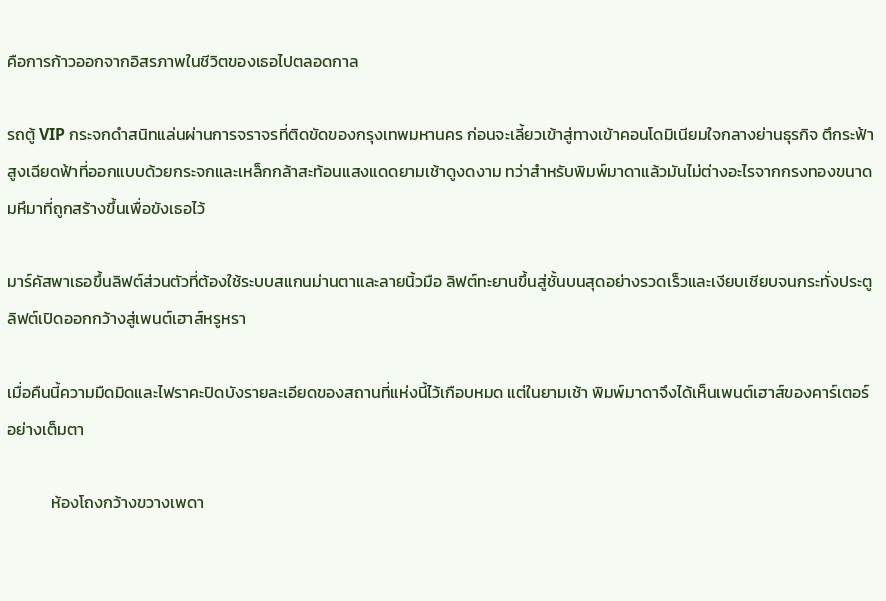คือการก้าวออกจากอิสรภาพในชีวิตของเธอไปตลอดกาล

รถตู้ VIP กระจกดำสนิทแล่นผ่านการจราจรที่ติดขัดของกรุงเทพมหานคร ก่อนจะเลี้ยวเข้าสู่ทางเข้าคอนโดมิเนียมใจกลางย่านธุรกิจ ตึกระฟ้าสูงเฉียดฟ้าที่ออกแบบด้วยกระจกและเหล็กกล้าสะท้อนแสงแดดยามเช้าดูงดงาม ทว่าสำหรับพิมพ์มาดาแล้วมันไม่ต่างอะไรจากกรงทองขนาดมหึมาที่ถูกสร้างขึ้นเพื่อขังเธอไว้

มาร์คัสพาเธอขึ้นลิฟต์ส่วนตัวที่ต้องใช้ระบบสแกนม่านตาและลายนิ้วมือ ลิฟต์ทะยานขึ้นสู่ชั้นบนสุดอย่างรวดเร็วและเงียบเชียบจนกระทั่งประตูลิฟต์เปิดออกกว้างสู่เพนต์เฮาส์หรูหรา

เมื่อคืนนี้ความมืดมิดและไฟราคะปิดบังรายละเอียดของสถานที่แห่งนี้ไว้เกือบหมด แต่ในยามเช้า พิมพ์มาดาจึงได้เห็นเพนต์เฮาส์ของคาร์เตอร์อย่างเต็มตา

            ห้องโถงกว้างขวางเพดา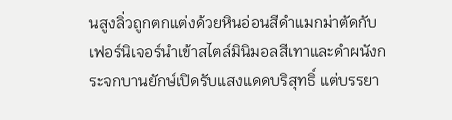นสูงลิ่วถูกตกแต่งด้วยหินอ่อนสีดำแมกม่าตัดกับเฟอร์นิเจอร์นำเข้าสไตล์มินิมอลสีเทาและดำผนังกระจกบานยักษ์เปิดรับแสงแดดบริสุทธิ์ แต่บรรยา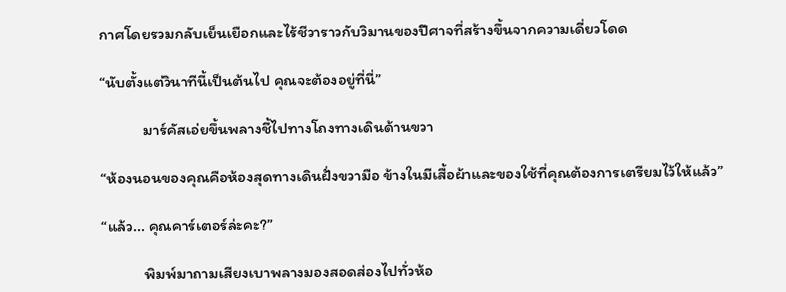กาศโดยรวมกลับเย็นเยือกและไร้ชีวาราวกับวิมานของปีศาจที่สร้างขึ้นจากความเดี่ยวโดด

“นับตั้งแต่วินาทีนี้เป็นต้นไป คุณจะต้องอยู่ที่นี่”

            มาร์คัสเอ่ยขึ้นพลางชี้ไปทางโถงทางเดินด้านขวา

“ห้องนอนของคุณคือห้องสุดทางเดินฝั่งขวามือ ข้างในมีเสื้อผ้าและของใช้ที่คุณต้องการเตรียมไว้ให้แล้ว”

“แล้ว... คุณคาร์เตอร์ล่ะคะ?”

            พิมพ์มาถามเสียงเบาพลางมองสอดส่องไปทั่วห้อ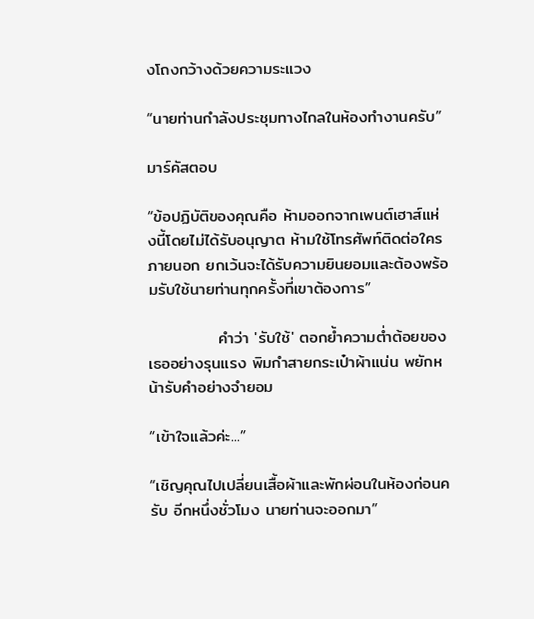งโถงกว้างด้วยความระแวง

“นายท่านกำลังประชุมทางไกลในห้องทำงานครับ”

มาร์คัสตอบ

“ข้อปฏิบัติของคุณคือ ห้ามออกจากเพนต์เฮาส์แห่งนี้โดยไม่ได้รับอนุญาต ห้ามใช้โทรศัพท์ติดต่อใครภายนอก ยกเว้นจะได้รับความยินยอมและต้องพร้อมรับใช้นายท่านทุกครั้งที่เขาต้องการ”

            คำว่า 'รับใช้' ตอกย้ำความต่ำต้อยของเธออย่างรุนแรง พิมกำสายกระเป๋าผ้าแน่น พยักหน้ารับคำอย่างจำยอม

“เข้าใจแล้วค่ะ...”

“เชิญคุณไปเปลี่ยนเสื้อผ้าและพักผ่อนในห้องก่อนครับ อีกหนึ่งชั่วโมง นายท่านจะออกมา”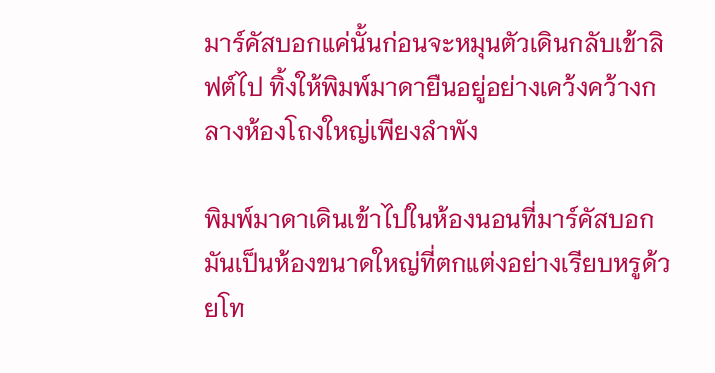มาร์คัสบอกแค่นั้นก่อนจะหมุนตัวเดินกลับเข้าลิฟต์ไป ทิ้งให้พิมพ์มาดายืนอยู่อย่างเคว้งคว้างกลางห้องโถงใหญ่เพียงลำพัง

พิมพ์มาดาเดินเข้าไปในห้องนอนที่มาร์คัสบอก มันเป็นห้องขนาดใหญ่ที่ตกแต่งอย่างเรียบหรูด้วยโท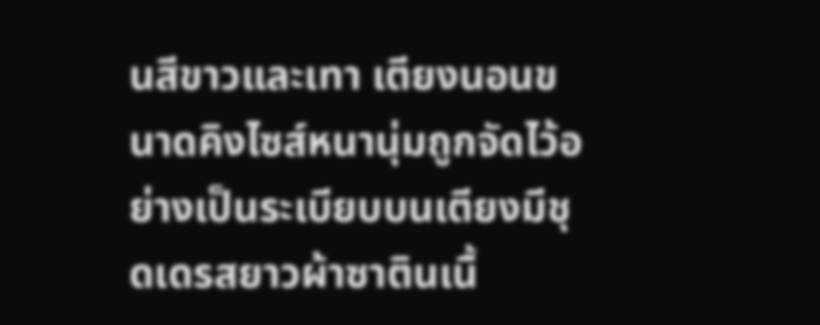นสีขาวและเทา เตียงนอนขนาดคิงไซส์หนานุ่มถูกจัดไว้อย่างเป็นระเบียบบนเตียงมีชุดเดรสยาวผ้าซาตินเนื้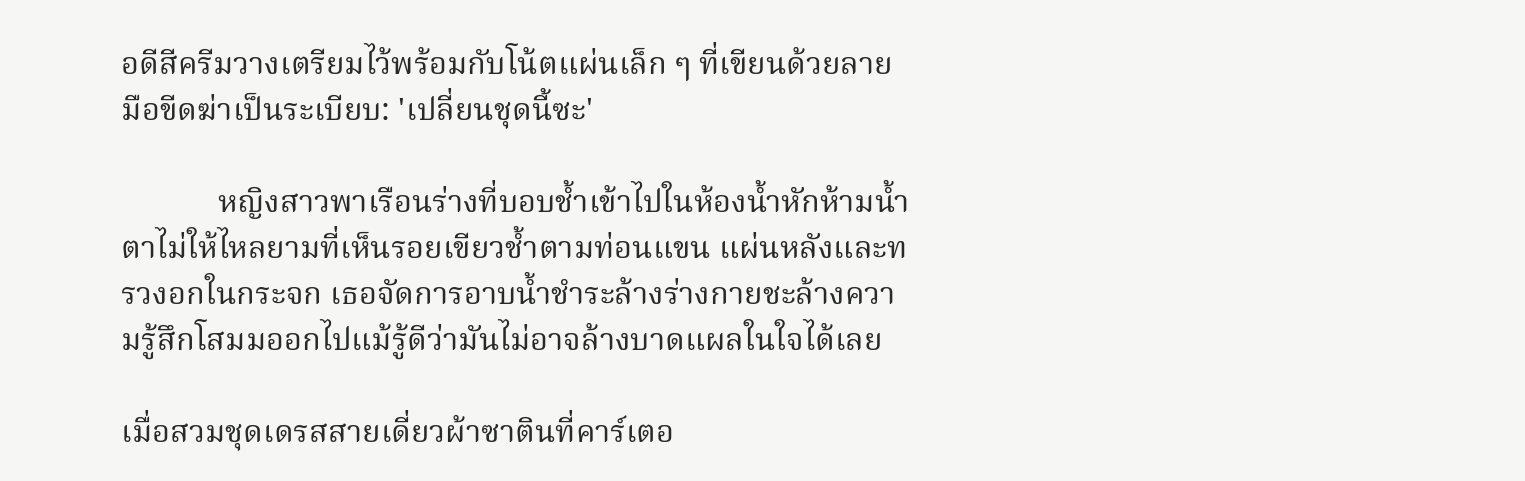อดีสีครีมวางเตรียมไว้พร้อมกับโน้ตแผ่นเล็ก ๆ ที่เขียนด้วยลายมือขีดฆ่าเป็นระเบียบ: 'เปลี่ยนชุดนี้ซะ'

            หญิงสาวพาเรือนร่างที่บอบช้ำเข้าไปในห้องน้ำหักห้ามน้ำตาไม่ให้ไหลยามที่เห็นรอยเขียวช้ำตามท่อนแขน แผ่นหลังและทรวงอกในกระจก เธอจัดการอาบน้ำชำระล้างร่างกายชะล้างความรู้สึกโสมมออกไปแม้รู้ดีว่ามันไม่อาจล้างบาดแผลในใจได้เลย

เมื่อสวมชุดเดรสสายเดี่ยวผ้าซาตินที่คาร์เตอ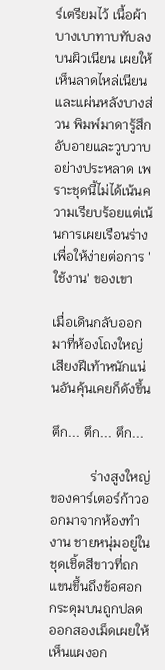ร์เตรียมไว้ เนื้อผ้าบางเบาทาบทับลงบนผิวเนียน เผยให้เห็นลาดไหล่เนียนและแผ่นหลังบางส่วน พิมพ์มาดารู้สึกอับอายและวูบวาบอย่างประหลาด เพราะชุดนี้ไม่ได้เน้นความเรียบร้อยแต่เน้นการเผยเรือนร่างเพื่อให้ง่ายต่อการ 'ใช้งาน' ของเขา

เมื่อเดินกลับออกมาที่ห้องโถงใหญ่ เสียงฝีเท้าหนักแน่นอันคุ้นเคยก็ดังขึ้น

ตึก... ตึก... ตึก...

            ร่างสูงใหญ่ของคาร์เตอร์ก้าวออกมาจากห้องทำงาน ชายหนุ่มอยู่ในชุดเชิ้ตสีขาวที่ถกแขนขึ้นถึงข้อศอก กระดุมบนถูกปลดออกสองเม็ดเผยให้เห็นแผงอก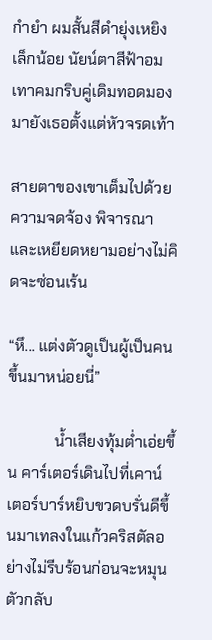กำยำ ผมสั้นสีดำยุ่งเหยิงเล็กน้อย นัยน์ตาสีฟ้าอมเทาคมกริบคู่เดิมทอดมองมายังเธอตั้งแต่หัวจรดเท้า

สายตาของเขาเต็มไปด้วยความจดจ้อง พิจารณาและเหยียดหยามอย่างไม่คิดจะซ่อนเร้น

“หึ... แต่งตัวดูเป็นผู้เป็นคนขึ้นมาหน่อยนี่”

            น้ำเสียงทุ้มต่ำเอ่ยขึ้น คาร์เตอร์เดินไปที่เคาน์เตอร์บาร์หยิบขวดบรั่นดีขึ้นมาเทลงในแก้วคริสตัลอย่างไม่รีบร้อนก่อนจะหมุนตัวกลับ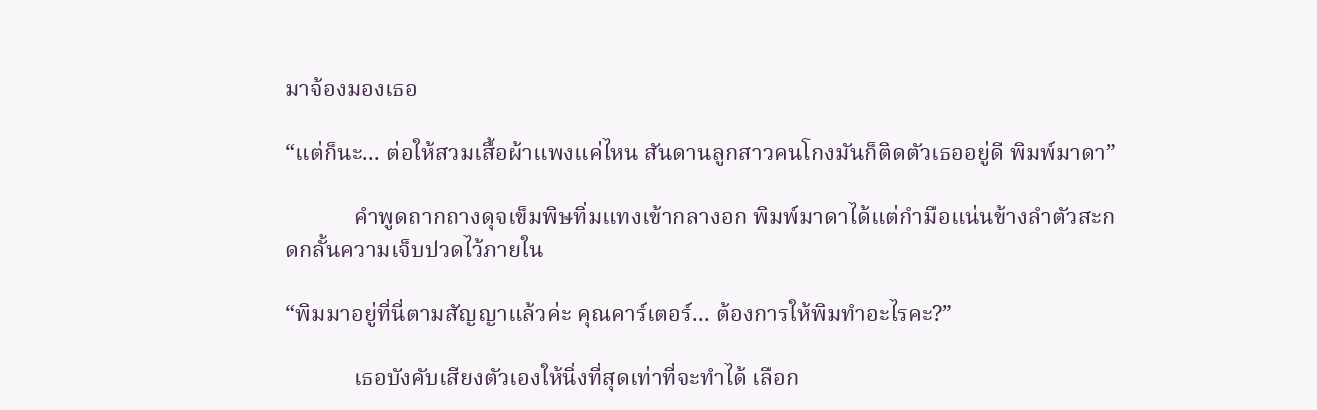มาจ้องมองเธอ

“แต่ก็นะ... ต่อให้สวมเสื้อผ้าแพงแค่ไหน สันดานลูกสาวคนโกงมันก็ติดตัวเธออยู่ดี พิมพ์มาดา”

            คำพูดถากถางดุจเข็มพิษทิ่มแทงเข้ากลางอก พิมพ์มาดาได้แต่กำมือแน่นข้างลำตัวสะกดกลั้นความเจ็บปวดไว้ภายใน

“พิมมาอยู่ที่นี่ตามสัญญาแล้วค่ะ คุณคาร์เตอร์... ต้องการให้พิมทำอะไรคะ?”

            เธอบังคับเสียงตัวเองให้นิ่งที่สุดเท่าที่จะทำได้ เลือก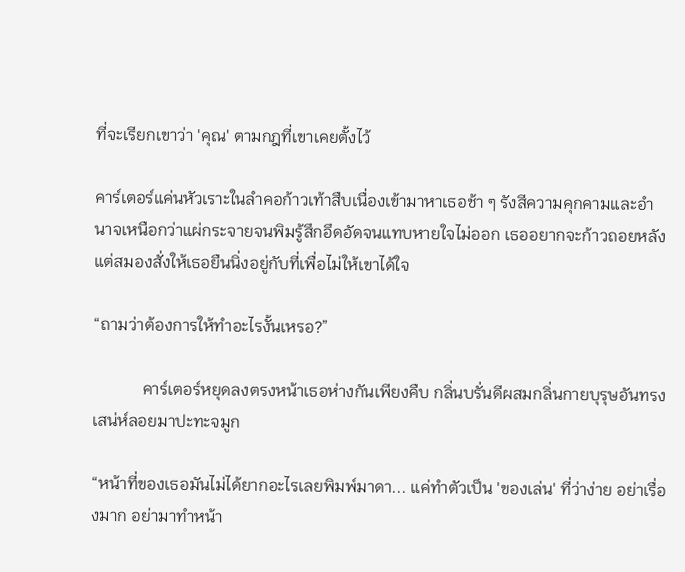ที่จะเรียกเขาว่า 'คุณ' ตามกฎที่เขาเคยตั้งไว้

คาร์เตอร์แค่นหัวเราะในลำคอก้าวเท้าสืบเนื่องเข้ามาหาเธอช้า ๆ รังสีความคุกคามและอำนาจเหนือกว่าแผ่กระจายจนพิมรู้สึกอึดอัดจนแทบหายใจไม่ออก เธออยากจะก้าวถอยหลังแต่สมองสั่งให้เธอยืนนิ่งอยู่กับที่เพื่อไม่ให้เขาได้ใจ

“ถามว่าต้องการให้ทำอะไรงั้นเหรอ?”

            คาร์เตอร์หยุดลงตรงหน้าเธอห่างกันเพียงคืบ กลิ่นบรั่นดีผสมกลิ่นกายบุรุษอันทรงเสน่ห์ลอยมาปะทะจมูก

“หน้าที่ของเธอมันไม่ได้ยากอะไรเลยพิมพ์มาดา... แค่ทำตัวเป็น 'ของเล่น' ที่ว่าง่าย อย่าเรื่องมาก อย่ามาทำหน้า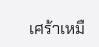เศร้าเหมื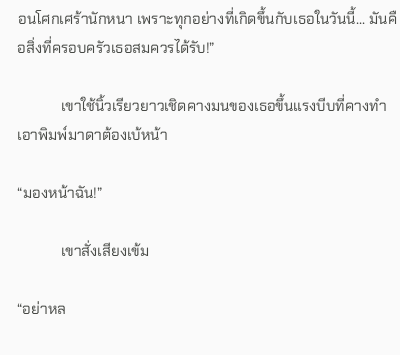อนโศกเศร้านักหนา เพราะทุกอย่างที่เกิดขึ้นกับเธอในวันนี้... มันคือสิ่งที่ครอบครัวเธอสมควรได้รับ!”

            เขาใช้นิ้วเรียวยาวเชิดคางมนของเธอขึ้นแรงบีบที่คางทำเอาพิมพ์มาดาต้องเบ้หน้า

“มองหน้าฉัน!”

            เขาสั่งเสียงเข้ม

“อย่าหล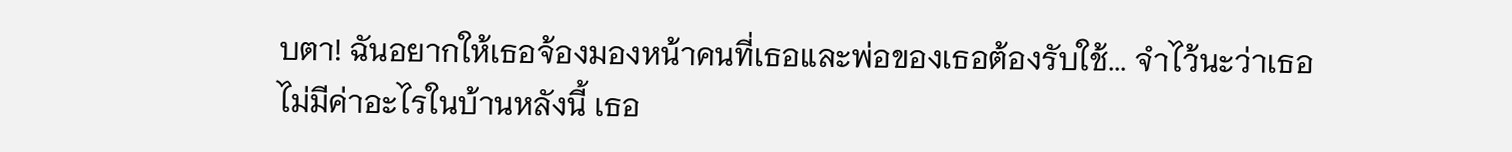บตา! ฉันอยากให้เธอจ้องมองหน้าคนที่เธอและพ่อของเธอต้องรับใช้... จำไว้นะว่าเธอไม่มีค่าอะไรในบ้านหลังนี้ เธอ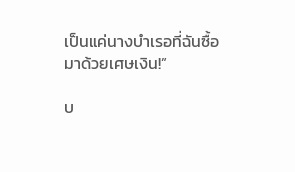เป็นแค่นางบำเรอที่ฉันซื้อมาด้วยเศษเงิน!”

บ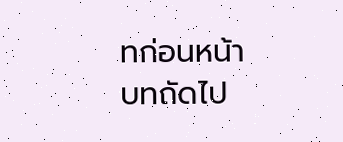ทก่อนหน้า
บทถัดไป